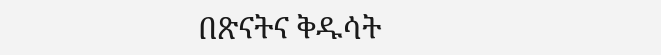በጽናትና ቅዱሳት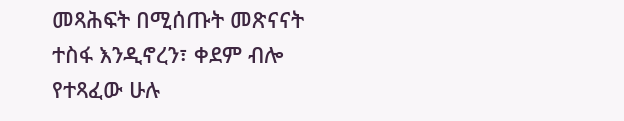መጻሕፍት በሚሰጡት መጽናናት ተስፋ እንዲኖረን፣ ቀደም ብሎ የተጻፈው ሁሉ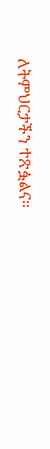ለትምህርታችን ተጽፏልና።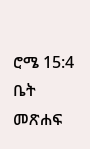ሮሜ 15:4
ቤት
መጽሐፍ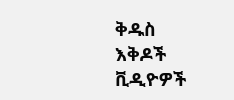ቅዱስ
እቅዶች
ቪዲዮዎች